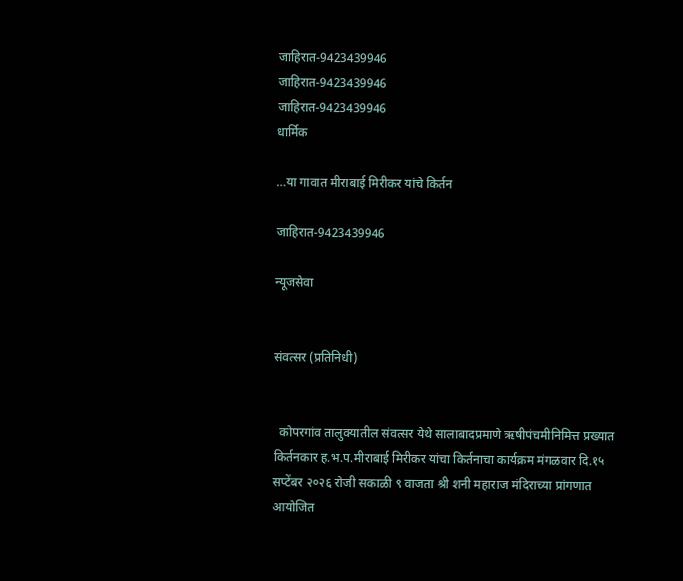जाहिरात-9423439946
जाहिरात-9423439946
जाहिरात-9423439946
धार्मिक

…या गावात मीराबाई मिरीकर यांचे किर्तन

जाहिरात-9423439946

न्यूजसेवा


संवत्सर (प्रतिनिधी)


  कोपरगांव तालुक्यातील संवत्सर येथे सालाबादप्रमाणे ऋषीपंचमीनिमित्त प्रख्यात किर्तनकार ह.भ.प.मीराबाई मिरीकर यांचा किर्तनाचा कार्यक्रम मंगळवार दि.१५ सप्टेंबर २०२६ रोजी सकाळी ९ वाजता श्री शनी महाराज मंदिराच्या प्रांगणात आयोजित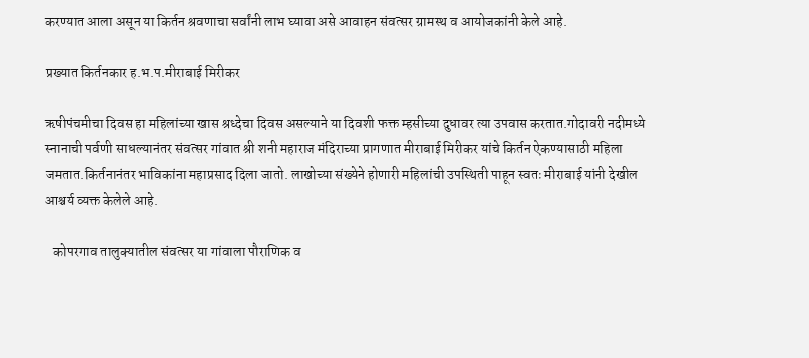करण्यात आला असून या किर्तन श्रवणाचा सर्वांनी लाभ घ्यावा असे आवाहन संवत्सर ग्रामस्थ व आयोजकांनी केले आहे.

प्रख्यात किर्तनकार ह.भ.प.मीराबाई मिरीकर

ऋषीपंचमीचा दिवस हा महिलांच्या खास श्रध्देचा दिवस असल्याने या दिवशी फक्त म्हसीच्या दुधावर त्या उपवास करतात.गोदावरी नदीमध्ये स्नानाची पर्वणी साधल्यानंतर संवत्सर गांवात श्री शनी महाराज मंदिराच्या प्रागणात मीराबाई मिरीकर यांचे किर्तन ऐकण्यासाठी महिला जमतात.किर्तनानंतर भाविकांना महाप्रसाद दिला जातो. लाखोच्या संख्येने होणारी महिलांची उपस्थिती पाहून स्वतः मीराबाई यांनी देखील आश्चर्य व्यक्त केलेले आहे.

   कोपरगाव तालुक्यातील संवत्सर या गांवाला पौराणिक व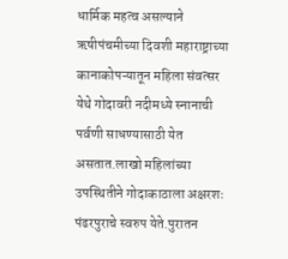धार्मिक महत्व असल्याने ऋषीपंचमीच्या दिवशी महाराष्ट्राच्या कानाकोपऱ्यातून महिला संवत्सर येथे गोदावरी नदीमध्ये स्नानाची पर्वणी साधण्यासाठी येत असतात.लाखो महिलांच्या उपस्थितीने गोदाकाठाला अक्षरशः पंढरपुराचे स्वरुप येते.पुरातन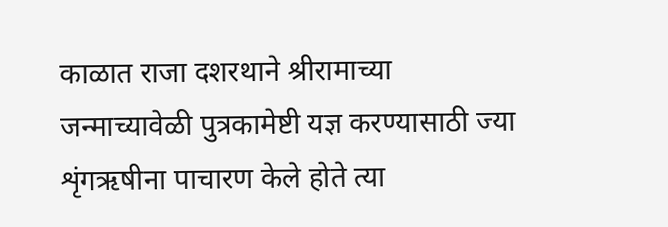काळात राजा दशरथाने श्रीरामाच्या जन्माच्यावेळी पुत्रकामेष्टी यज्ञ करण्यासाठी ज्या शृंगऋषीना पाचारण केले होते त्या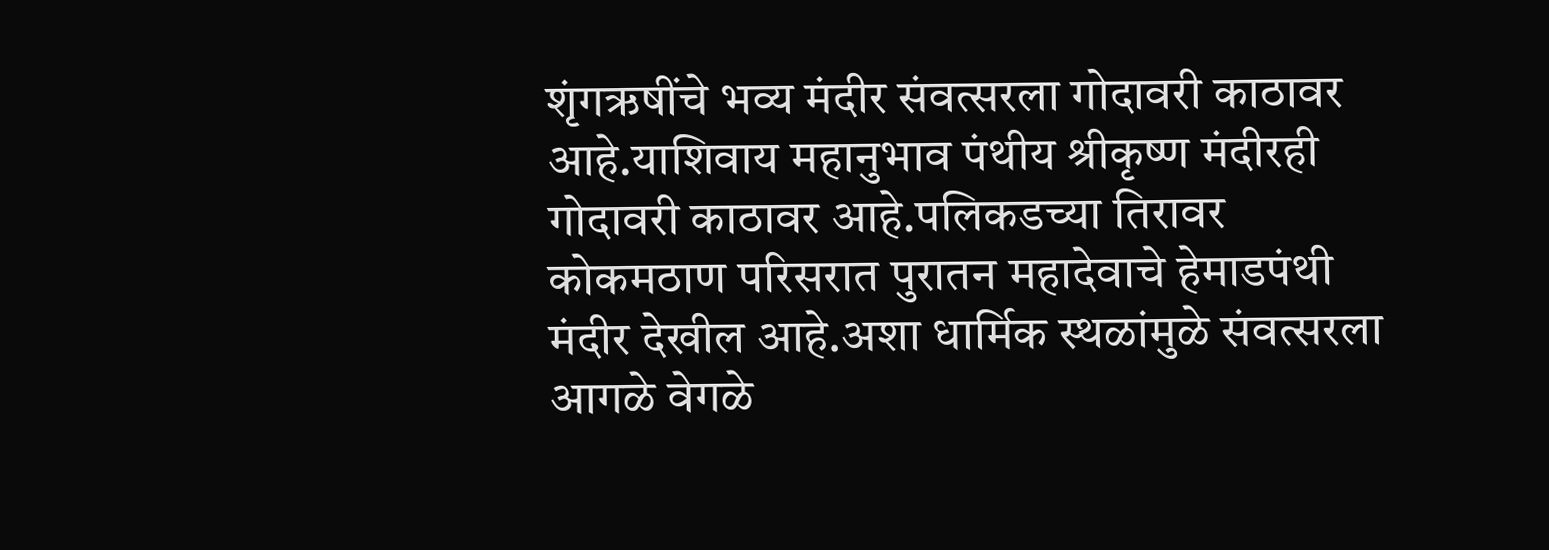शृंगऋषींचे भव्य मंदीर संवत्सरला गोदावरी काठावर आहे.याशिवाय महानुभाव पंथीय श्रीकृष्ण मंदीरही गोदावरी काठावर आहे.पलिकडच्या तिरावर कोकमठाण परिसरात पुरातन महादेवाचे हेमाडपंथी मंदीर देखील आहे.अशा धार्मिक स्थळांमुळे संवत्सरला आगळे वेगळे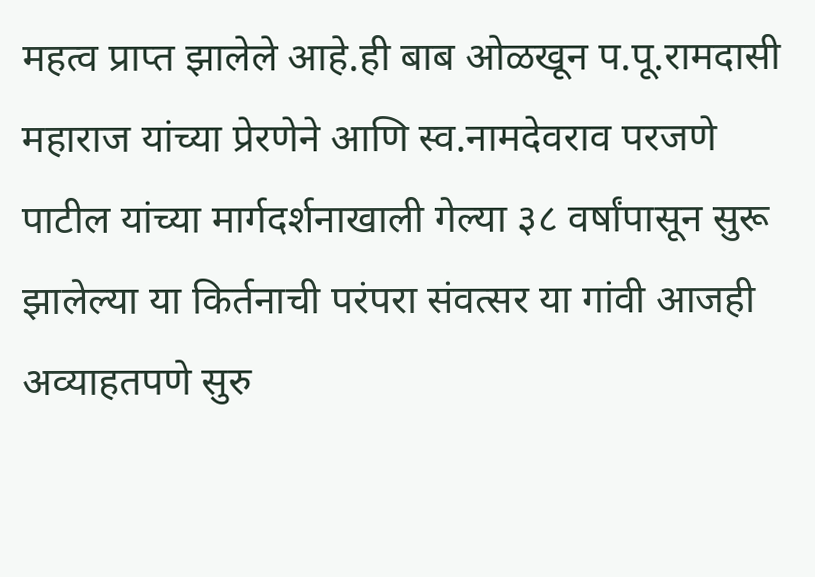महत्व प्राप्त झालेले आहे.ही बाब ओळखून प.पू.रामदासी महाराज यांच्या प्रेरणेने आणि स्व.नामदेवराव परजणे पाटील यांच्या मार्गदर्शनाखाली गेल्या ३८ वर्षांपासून सुरू झालेल्या या किर्तनाची परंपरा संवत्सर या गांवी आजही अव्याहतपणे सुरु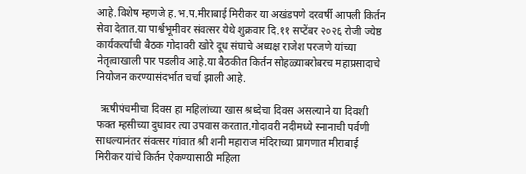आहे.विशेष म्हणजे ह.भ.प.मीराबाई मिरीकर या अखंडपणे दरवर्षी आपली किर्तन सेवा देतात.या पार्श्वभूमीवर संवत्सर येथे शुक्रवार दि.११ सप्टेंबर २०२६ रोजी ज्येष्ठ कार्यकर्त्यांची बैठक गोदावरी खोरे दूध संघाचे अध्यक्ष राजेश परजणे यांच्या नेतृत्वाखाली पार पडलीव आहे.या बैठकीत किर्तन सोहळ्याबरोबरच महाप्रसादाचे नियोजन करण्यासंदर्भात चर्चा झाली आहे.

  ऋषीपंचमीचा दिवस हा महिलांच्या खास श्रध्देचा दिवस असल्याने या दिवशी फक्त म्हसीच्या दुधावर त्या उपवास करतात.गोदावरी नदीमध्ये स्नानाची पर्वणी साधल्यानंतर संवत्सर गांवात श्री शनी महाराज मंदिराच्या प्रागणात मीराबाई मिरीकर यांचे किर्तन ऐकण्यासाठी महिला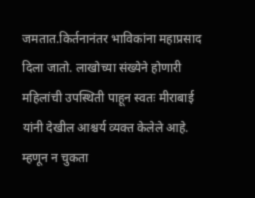जमतात.किर्तनानंतर भाविकांना महाप्रसाद दिला जातो. लाखोच्या संख्येने होणारी महिलांची उपस्थिती पाहून स्वतः मीराबाई यांनी देखील आश्चर्य व्यक्त केलेले आहे. म्हणून न चुकता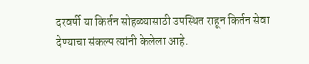दरवर्षी या किर्तन सोहळ्यासाठी उपस्थित राहून किर्तन सेवा देण्याचा संकल्प त्यांनी केलेला आहे.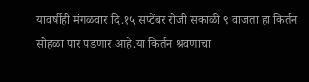यावर्षीही मंगळवार दि.१५ सप्टेंबर रोजी सकाळी ९ वाजता हा किर्तन सोहळा पार पडणार आहे.या किर्तन श्रवणाचा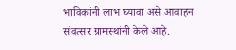भाविकांनी लाभ घ्यावा असे आवाहन संवत्सर ग्रामस्थांनी केले आहे.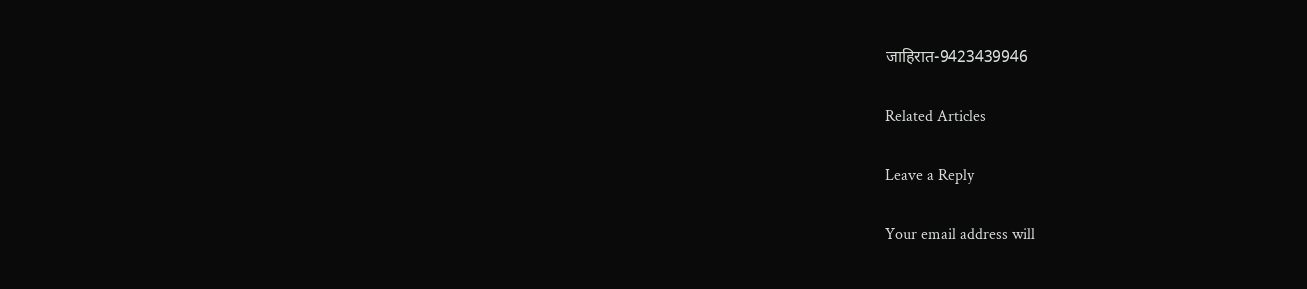जाहिरात-9423439946

Related Articles

Leave a Reply

Your email address will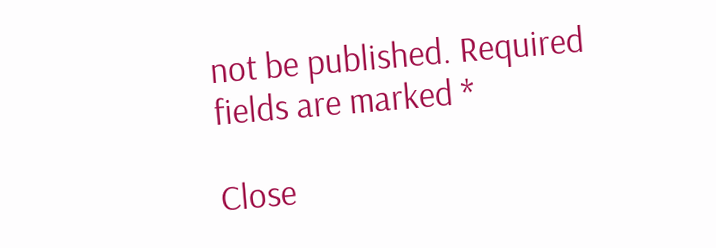not be published. Required fields are marked *

Close